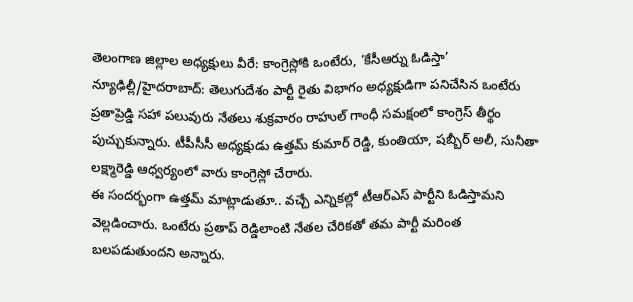తెలంగాణ జిల్లాల అధ్యక్షులు వీరే: కాంగ్రెస్లోకి ఒంటేరు, ‘కేసీఆర్ను ఓడిస్తా’
న్యూఢిల్లీ/హైదరాబాద్: తెలుగుదేశం పార్టీ రైతు విభాగం అధ్యక్షుడిగా పనిచేసిన ఒంటేరు ప్రతాప్రెడ్డి సహా పలువురు నేతలు శుక్రవారం రాహుల్ గాంధీ సమక్షంలో కాంగ్రెస్ తీర్థం పుచ్చుకున్నారు. టీపీసీసీ అధ్యక్షుడు ఉత్తమ్ కుమార్ రెడ్డి, కుంతియా, షబ్బీర్ అలీ, సునీతా లక్ష్మారెడ్డి ఆధ్వర్యంలో వారు కాంగ్రెస్లో చేరారు.
ఈ సందర్భంగా ఉత్తమ్ మాట్లాడుతూ.. వచ్చే ఎన్నికల్లో టీఆర్ఎస్ పార్టీని ఓడిస్తామని వెల్లడించారు. ఒంటేరు ప్రతాప్ రెడ్డిలాంటి నేతల చేరికతో తమ పార్టీ మరింత బలపడుతుందని అన్నారు.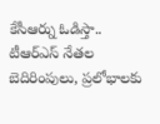కేసీఆర్ను ఓడిస్తా..
టీఆర్ఎస్ నేతల బెదిరింపులు, ప్రలోభాలకు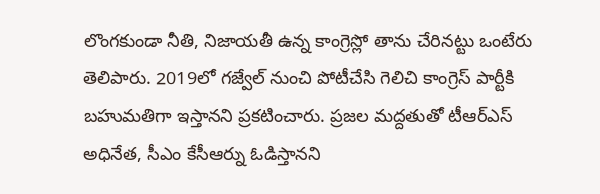లొంగకుండా నీతి, నిజాయతీ ఉన్న కాంగ్రెస్లో తాను చేరినట్టు ఒంటేరు తెలిపారు. 2019లో గజ్వేల్ నుంచి పోటీచేసి గెలిచి కాంగ్రెస్ పార్టీకి బహుమతిగా ఇస్తానని ప్రకటించారు. ప్రజల మద్దతుతో టీఆర్ఎస్ అధినేత, సీఎం కేసీఆర్ను ఓడిస్తానని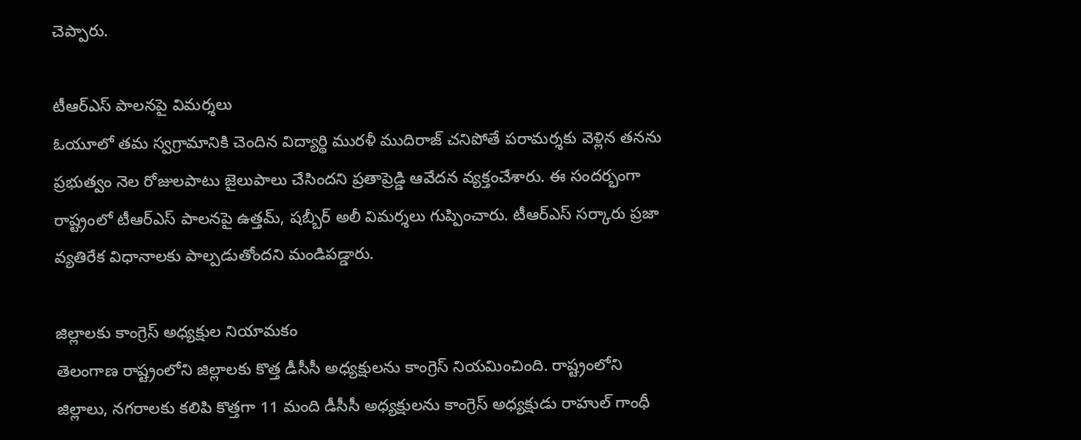చెప్పారు.

టీఆర్ఎస్ పాలనపై విమర్శలు
ఓయూలో తమ స్వగ్రామానికి చెందిన విద్యార్థి మురళీ ముదిరాజ్ చనిపోతే పరామర్శకు వెళ్లిన తనను ప్రభుత్వం నెల రోజులపాటు జైలుపాలు చేసిందని ప్రతాప్రెడ్డి ఆవేదన వ్యక్తంచేశారు. ఈ సందర్భంగా రాష్ట్రంలో టీఆర్ఎస్ పాలనపై ఉత్తమ్, షబ్బీర్ అలీ విమర్శలు గుప్పించారు. టీఆర్ఎస్ సర్కారు ప్రజా వ్యతిరేక విధానాలకు పాల్పడుతోందని మండిపడ్డారు.

జిల్లాలకు కాంగ్రెస్ అధ్యక్షుల నియామకం
తెలంగాణ రాష్ట్రంలోని జిల్లాలకు కొత్త డీసీసీ అధ్యక్షులను కాంగ్రెస్ నియమించింది. రాష్ట్రంలోని జిల్లాలు, నగరాలకు కలిపి కొత్తగా 11 మంది డీసీసీ అధ్యక్షులను కాంగ్రెస్ అధ్యక్షుడు రాహుల్ గాంధీ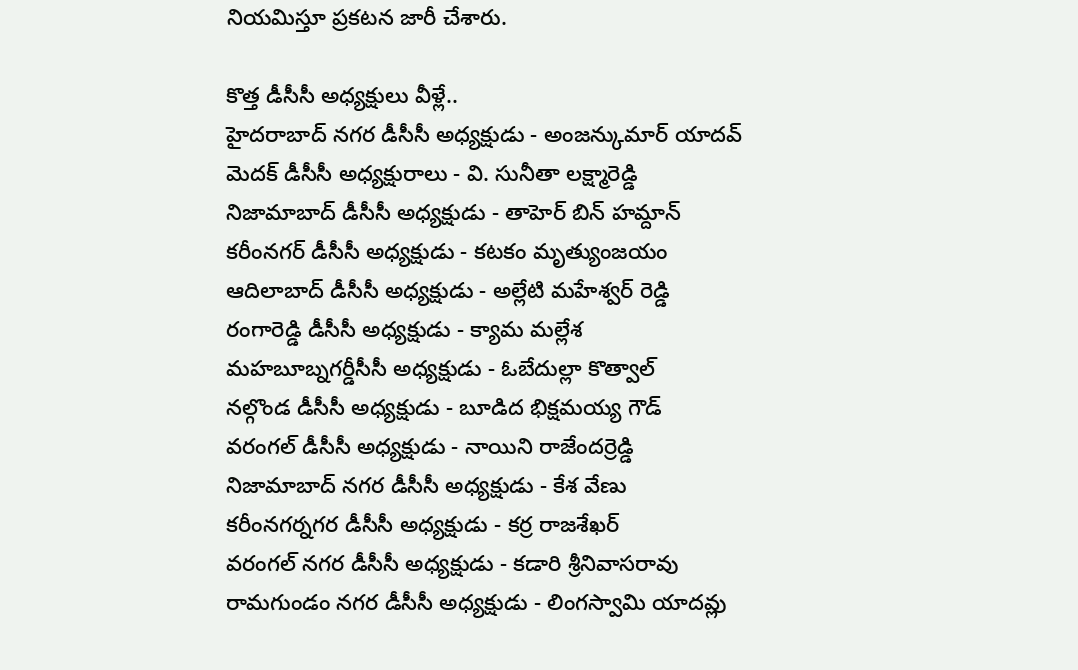నియమిస్తూ ప్రకటన జారీ చేశారు.

కొత్త డీసీసీ అధ్యక్షులు వీళ్లే..
హైదరాబాద్ నగర డీసీసీ అధ్యక్షుడు - అంజన్కుమార్ యాదవ్
మెదక్ డీసీసీ అధ్యక్షురాలు - వి. సునీతా లక్ష్మారెడ్డి
నిజామాబాద్ డీసీసీ అధ్యక్షుడు - తాహెర్ బిన్ హమ్దాన్
కరీంనగర్ డీసీసీ అధ్యక్షుడు - కటకం మృత్యుంజయం
ఆదిలాబాద్ డీసీసీ అధ్యక్షుడు - అల్లేటి మహేశ్వర్ రెడ్డి
రంగారెడ్డి డీసీసీ అధ్యక్షుడు - క్యామ మల్లేశ
మహబూబ్నగర్డీసీసీ అధ్యక్షుడు - ఓబేదుల్లా కొత్వాల్
నల్గొండ డీసీసీ అధ్యక్షుడు - బూడిద భిక్షమయ్య గౌడ్
వరంగల్ డీసీసీ అధ్యక్షుడు - నాయిని రాజేందర్రెడ్డి
నిజామాబాద్ నగర డీసీసీ అధ్యక్షుడు - కేశ వేణు
కరీంనగర్నగర డీసీసీ అధ్యక్షుడు - కర్ర రాజశేఖర్
వరంగల్ నగర డీసీసీ అధ్యక్షుడు - కడారి శ్రీనివాసరావు
రామగుండం నగర డీసీసీ అధ్యక్షుడు - లింగస్వామి యాదవ్లు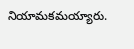నియామకమయ్యారు.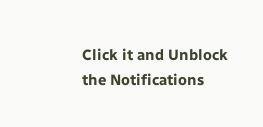Click it and Unblock the Notifications